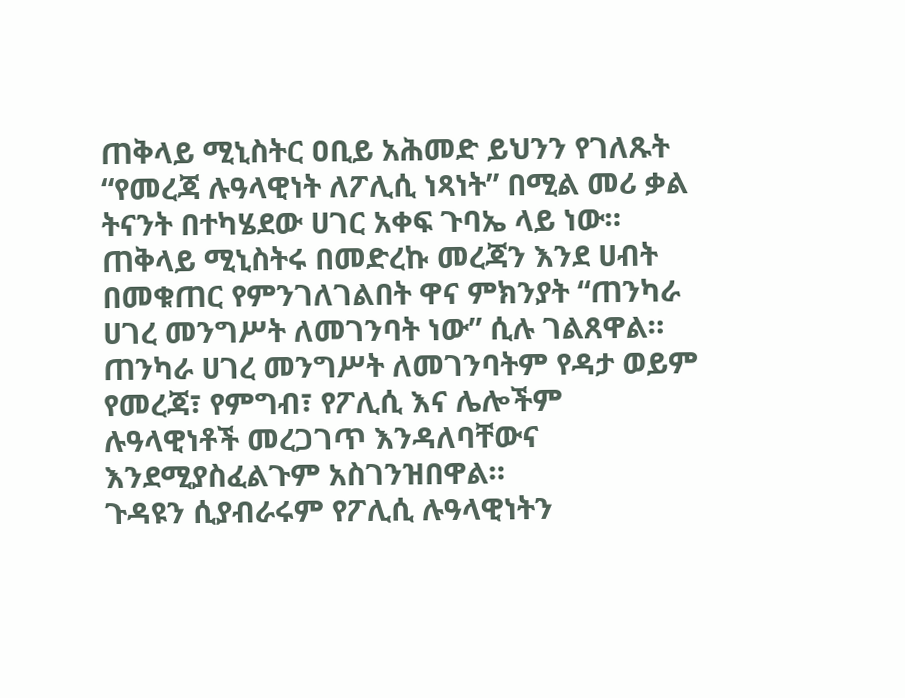ጠቅላይ ሚኒስትር ዐቢይ አሕመድ ይህንን የገለጹት “የመረጃ ሉዓላዊነት ለፖሊሲ ነጻነት” በሚል መሪ ቃል ትናንት በተካሄደው ሀገር አቀፍ ጉባኤ ላይ ነው።
ጠቅላይ ሚኒስትሩ በመድረኩ መረጃን እንደ ሀብት በመቁጠር የምንገለገልበት ዋና ምክንያት “ጠንካራ ሀገረ መንግሥት ለመገንባት ነው” ሲሉ ገልጸዋል።
ጠንካራ ሀገረ መንግሥት ለመገንባትም የዳታ ወይም የመረጃ፣ የምግብ፣ የፖሊሲ እና ሌሎችም ሉዓላዊነቶች መረጋገጥ እንዳለባቸውና እንደሚያስፈልጉም አስገንዝበዋል።
ጉዳዩን ሲያብራሩም የፖሊሲ ሉዓላዊነትን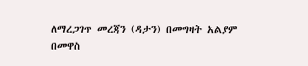ለማረጋገጥ መረጃን (ዳታን) በመግዛት አልያም በመዋስ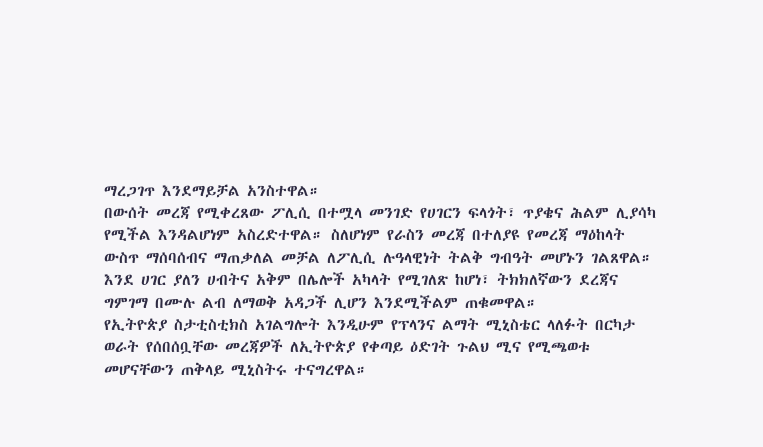ማረጋገጥ እንደማይቻል አንስተዋል።
በውሰት መረጃ የሚቀረጸው ፖሊሲ በተሟላ መንገድ የሀገርን ፍላጎት፣ ጥያቄና ሕልም ሊያሳካ የሚችል እንዳልሆነም አስረድተዋል። ስለሆነም የራስን መረጃ በተለያዩ የመረጃ ማዕከላት ውስጥ ማሰባሰብና ማጠቃለል መቻል ለፖሊሲ ሉዓላዊነት ትልቅ ግብዓት መሆኑን ገልጸዋል።
እንደ ሀገር ያለን ሀብትና አቅም በሌሎች አካላት የሚገለጽ ከሆነ፣ ትክክለኛውን ደረጃና ግምገማ በሙሉ ልብ ለማወቅ አዳጋች ሊሆን እንደሚችልም ጠቁመዋል።
የኢትዮጵያ ስታቲስቲክስ አገልግሎት እንዲሁም የፕላንና ልማት ሚኒስቴር ላለፉት በርካታ ወራት የሰበሰቧቸው መረጃዎች ለኢትዮጵያ የቀጣይ ዕድገት ጉልህ ሚና የሚጫወቱ መሆናቸውን ጠቅላይ ሚኒስትሩ ተናግረዋል።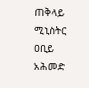ጠቅላይ ሚኒስትር ዐቢይ አሕመድ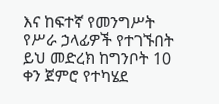እና ከፍተኛ የመንግሥት የሥራ ኃላፊዎች የተገኙበት ይህ መድረክ ከግንቦት 10 ቀን ጀምሮ የተካሄደ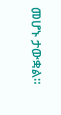መሆኑ ታውቋል።